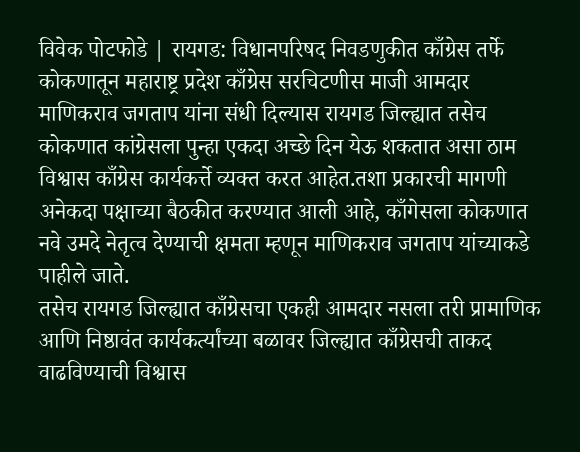विवेक पोटफोडे | रायगड: विधानपरिषद निवडणुकीत काँग्रेस तर्फे कोकणातून महाराष्ट्र प्रदेश काँग्रेस सरचिटणीस माजी आमदार माणिकराव जगताप यांना संधी दिल्यास रायगड जिल्ह्यात तसेच कोकणात कांग्रेसला पुन्हा एकदा अच्छे दिन येऊ शकतात असा ठाम विश्वास काँग्रेस कार्यकर्त्ते व्यक्त करत आहेत.तशा प्रकारची मागणी अनेकदा पक्षाच्या बैठकीत करण्यात आली आहे, काँगेसला कोकणात नवे उमदे नेतृत्व देण्याची क्षमता म्हणून माणिकराव जगताप यांच्याकडे पाहीले जाते.
तसेच रायगड जिल्ह्यात काँग्रेसचा एकही आमदार नसला तरी प्रामाणिक आणि निष्ठावंत कार्यकर्त्यांच्या बळावर जिल्ह्यात काँग्रेसची ताकद वाढविण्याची विश्वास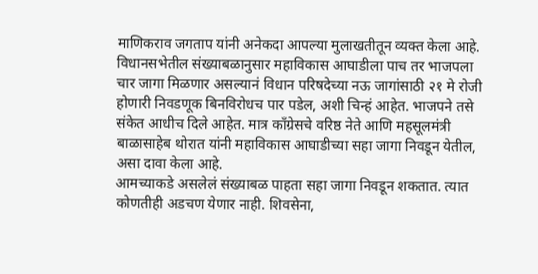माणिकराव जगताप यांनी अनेकदा आपल्या मुलाखतीतून व्यक्त केला आहे.
विधानसभेतील संख्याबळानुसार महाविकास आघाडीला पाच तर भाजपला चार जागा मिळणार असल्यानं विधान परिषदेच्या नऊ जागांसाठी २१ मे रोजी होणारी निवडणूक बिनविरोधच पार पडेल, अशी चिन्हं आहेत. भाजपने तसे संकेत आधीच दिले आहेत. मात्र काँग्रेसचे वरिष्ठ नेते आणि महसूलमंत्री बाळासाहेब थोरात यांनी महाविकास आघाडीच्या सहा जागा निवडून येतील, असा दावा केला आहे.
आमच्याकडे असलेलं संख्याबळ पाहता सहा जागा निवडून शकतात. त्यात कोणतीही अडचण येणार नाही. शिवसेना,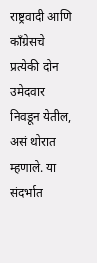राष्ट्रवादी आणि काँग्रेसचे प्रत्येकी दोन उमेदवार निवडून येतील, असं थोरात म्हणाले. या संदर्भात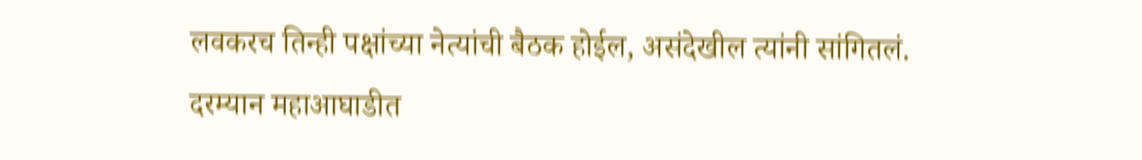लवकरच तिन्ही पक्षांच्या नेत्यांची बैठक होईल, असंदेखील त्यांनी सांगितलं.
दरम्यान महाआघाडीत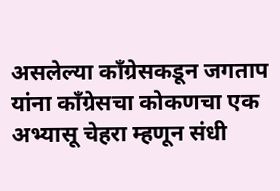असलेल्या कॉंग्रेसकडून जगताप यांना काँग्रेसचा कोकणचा एक अभ्यासू चेहरा म्हणून संधी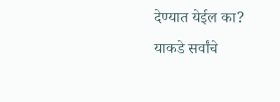देण्यात येईल का? याकडे सर्वांचे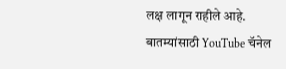लक्ष लागून राहीले आहे.
बातम्यांसाठी YouTube चॅनेल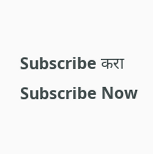Subscribe करा
Subscribe Now